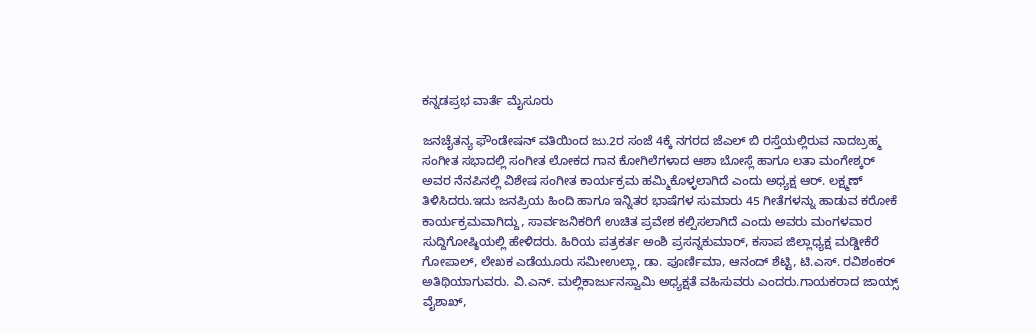ಕನ್ನಡಪ್ರಭ ವಾರ್ತೆ ಮೈಸೂರು

ಜನಚೈತನ್ಯ ಫೌಂಡೇಷನ್ ವತಿಯಿಂದ ಜು.2ರ ಸಂಜೆ 4ಕ್ಕೆ ನಗರದ ಜೆಎಲ್ ಬಿ ರಸ್ತೆಯಲ್ಲಿರುವ ನಾದಬ್ರಹ್ಮ ಸಂಗೀತ ಸಭಾದಲ್ಲಿ ಸಂಗೀತ ಲೋಕದ ಗಾನ ಕೋಗಿಲೆಗಳಾದ ಆಶಾ ಬೋಸ್ಲೆ ಹಾಗೂ ಲತಾ ಮಂಗೇಶ್ಕರ್ ಅವರ ನೆನಪಿನಲ್ಲಿ ವಿಶೇಷ ಸಂಗೀತ ಕಾರ್ಯಕ್ರಮ ಹಮ್ಮಿಕೊಳ್ಳಲಾಗಿದೆ ಎಂದು ಅಧ್ಯಕ್ಷ ಆರ್. ಲಕ್ಷ್ಮಣ್ ತಿಳಿಸಿದರು.ಇದು ಜನಪ್ರಿಯ ಹಿಂದಿ ಹಾಗೂ ಇನ್ನಿತರ ಭಾಷೆಗಳ ಸುಮಾರು 45 ಗೀತೆಗಳನ್ನು ಹಾಡುವ ಕರೋಕೆ ಕಾರ್ಯಕ್ರಮವಾಗಿದ್ದು, ಸಾರ್ವಜನಿಕರಿಗೆ ಉಚಿತ ಪ್ರವೇಶ ಕಲ್ಪಿಸಲಾಗಿದೆ ಎಂದು ಅವರು ಮಂಗಳವಾರ ಸುದ್ದಿಗೋಷ್ಠಿಯಲ್ಲಿ ಹೇಳಿದರು. ಹಿರಿಯ ಪತ್ರಕರ್ತ ಅಂಶಿ ಪ್ರಸನ್ನಕುಮಾರ್, ಕಸಾಪ ಜಿಲ್ಲಾಧ್ಯಕ್ಷ ಮಡ್ಡೀಕೆರೆ ಗೋಪಾಲ್, ಲೇಖಕ ಎಡೆಯೂರು ಸಮೀಉಲ್ಲಾ, ಡಾ. ಪೂರ್ಣಿಮಾ, ಆನಂದ್ ಶೆಟ್ಟಿ, ಟಿ.ಎಸ್. ರವಿಶಂಕರ್ ಅತಿಥಿಯಾಗುವರು. ವಿ.ಎನ್. ಮಲ್ಲಿಕಾರ್ಜುನಸ್ವಾಮಿ ಅಧ್ಯಕ್ಷತೆ ವಹಿಸುವರು ಎಂದರು.ಗಾಯಕರಾದ ಜಾಯ್ಸ್ ವೈಶಾಖ್,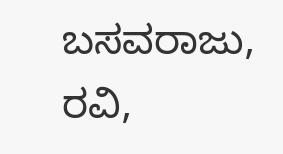ಬಸವರಾಜು, ರವಿ,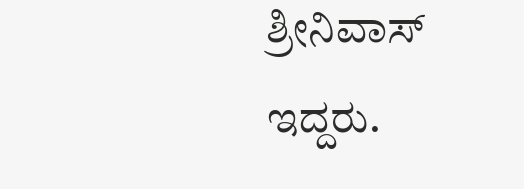ಶ್ರೀನಿವಾಸ್ ಇದ್ದರು.